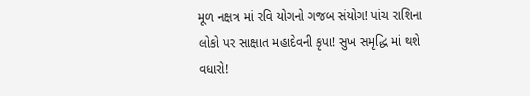મૂળ નક્ષત્ર માં રવિ યોગનો ગજબ સંયોગ! પાંચ રાશિના લોકો પર સાક્ષાત મહાદેવની કૃપા! સુખ સમૃદ્ધિ માં થશે વધારો!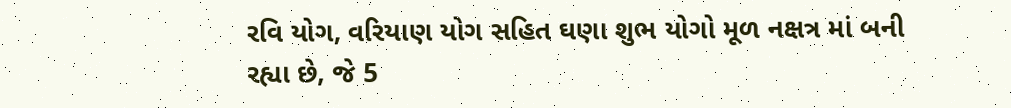રવિ યોગ, વરિયાણ યોગ સહિત ઘણા શુભ યોગો મૂળ નક્ષત્ર માં બની રહ્યા છે, જે 5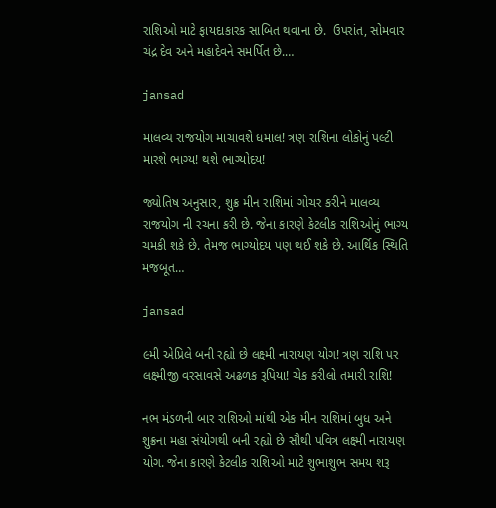રાશિઓ માટે ફાયદાકારક સાબિત થવાના છે.  ઉપરાંત, સોમવાર ચંદ્ર દેવ અને મહાદેવને સમર્પિત છે.…

jansad

માલવ્ય રાજયોગ માચાવશે ધમાલ! ત્રણ રાશિના લોકોનું પલ્ટી મારશે ભાગ્ય! થશે ભાગ્યોદય!

જ્યોતિષ અનુસાર, શુક્ર મીન રાશિમાં ગોચર કરીને માલવ્ય રાજયોગ ની રચના કરી છે. જેના કારણે કેટલીક રાશિઓનું ભાગ્ય ચમકી શકે છે. તેમજ ભાગ્યોદય પણ થઈ શકે છે. આર્થિક સ્થિતિ મજબૂત…

jansad

૯મી એપ્રિલે બની રહ્યો છે લક્ષ્મી નારાયણ યોગ! ત્રણ રાશિ પર લક્ષ્મીજી વરસાવસે અઢળક રૂપિયા! ચેક કરીલો તમારી રાશિ!

નભ મંડળની બાર રાશિઓ માંથી એક મીન રાશિમાં બુધ અને શુક્રના મહા સંયોગથી બની રહ્યો છે સૌથી પવિત્ર લક્ષ્મી નારાયણ યોગ. જેના કારણે કેટલીક રાશિઓ માટે શુભાશુભ સમય શરૂ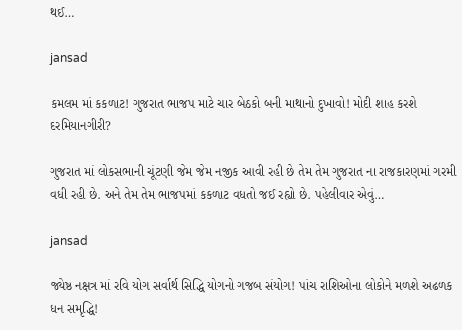થઈ…

jansad

કમલમ માં કકળાટ! ગુજરાત ભાજપ માટે ચાર બેઠકો બની માથાનો દુખાવો! મોદી શાહ કરશે દરમિયાનગીરી?

ગુજરાત માં લોકસભાની ચૂંટણી જેમ જેમ નજીક આવી રહી છે તેમ તેમ ગુજરાત ના રાજકારણમાં ગરમી વધી રહી છે. અને તેમ તેમ ભાજપમાં કકળાટ વધતો જઈ રહ્યો છે. પહેલીવાર એવું…

jansad

જ્યેષ્ઠ નક્ષત્ર માં રવિ યોગ સર્વાર્થ સિદ્ધિ યોગનો ગજબ સંયોગ! પાંચ રાશિઓના લોકોને મળશે અઢળક ધન સમૃદ્ધિ!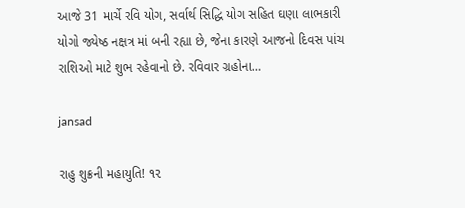આજે 31 માર્ચે રવિ યોગ, સર્વાર્થ સિદ્ધિ યોગ સહિત ઘણા લાભકારી યોગો જ્યેષ્ઠ નક્ષત્ર માં બની રહ્યા છે, જેના કારણે આજનો દિવસ પાંચ રાશિઓ માટે શુભ રહેવાનો છે. રવિવાર ગ્રહોના…

jansad

રાહુ શુક્રની મહાયુતિ! ૧૨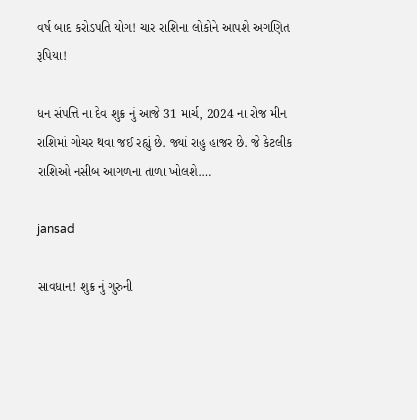વર્ષ બાદ કરોડપતિ યોગ! ચાર રાશિના લોકોને આપશે અગણિત રૂપિયા!

ધન સંપત્તિ ના દેવ શુક્ર નું આજે 31 માર્ચ, 2024 ના રોજ મીન રાશિમાં ગોચર થવા જઈ રહ્યું છે. જ્યાં રાહુ હાજર છે. જે કેટલીક રાશિઓ નસીબ આગળના તાળા ખોલશે.…

jansad

સાવધાન! શુક્ર નું ગુરુની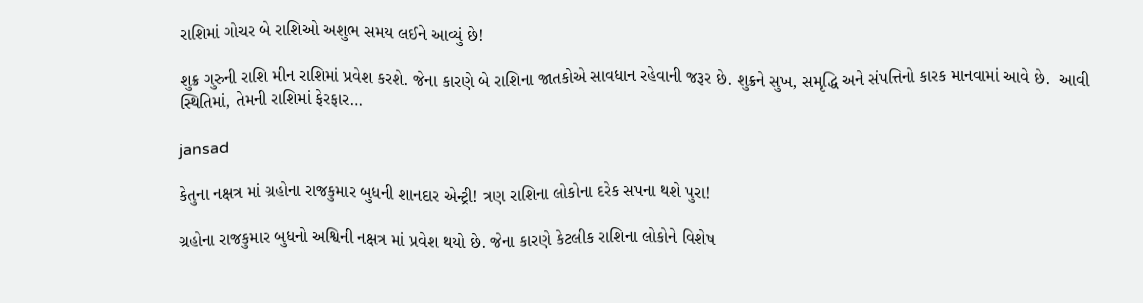રાશિમાં ગોચર બે રાશિઓ અશુભ સમય લઈને આવ્યું છે!

શુક્ર ગુરુની રાશિ મીન રાશિમાં પ્રવેશ કરશે. જેના કારણે બે રાશિના જાતકોએ સાવધાન રહેવાની જરૂર છે. શુક્રને સુખ, સમૃદ્ધિ અને સંપત્તિનો કારક માનવામાં આવે છે.  આવી સ્થિતિમાં, તેમની રાશિમાં ફેરફાર…

jansad

કેતુના નક્ષત્ર માં ગ્રહોના રાજકુમાર બુધની શાનદાર એન્ટ્રી! ત્રણ રાશિના લોકોના દરેક સપના થશે પુરા!

ગ્રહોના રાજકુમાર બુધનો અશ્વિની નક્ષત્ર માં પ્રવેશ થયો છે. જેના કારણે કેટલીક રાશિના લોકોને વિશેષ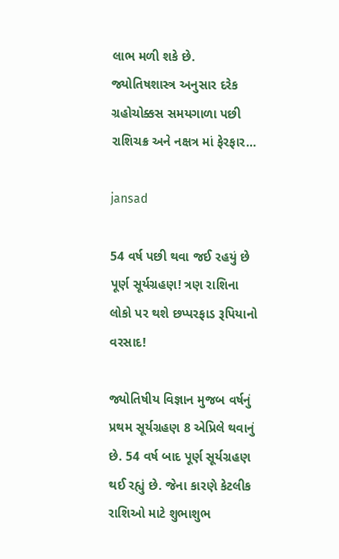લાભ મળી શકે છે.  જ્યોતિષશાસ્ત્ર અનુસાર દરેક ગ્રહોચોક્કસ સમયગાળા પછી રાશિચક્ર અને નક્ષત્ર માં ફેરફાર…

jansad

54 વર્ષ પછી થવા જઈ રહયું છે પૂર્ણ સૂર્યગ્રહણ! ત્રણ રાશિના લોકો પર થશે છપ્પરફાડ રૂપિયાનો વરસાદ!

જ્યોતિષીય વિજ્ઞાન મુજબ વર્ષનું પ્રથમ સૂર્યગ્રહણ 8 એપ્રિલે થવાનું છે. 54 વર્ષ બાદ પૂર્ણ સૂર્યગ્રહણ થઈ રહ્યું છે. જેના કારણે કેટલીક રાશિઓ માટે શુભાશુભ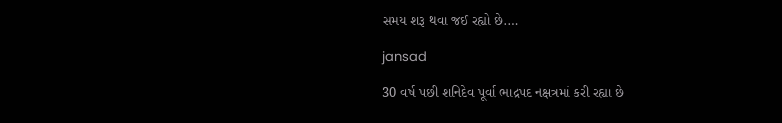સમય શરૂ થવા જઈ રહ્યો છે.…

jansad

30 વર્ષ પછી શનિદેવ પૂર્વા ભાદ્રપદ નક્ષત્રમાં કરી રહ્યા છે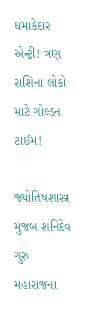ધમાકેદાર એન્ટ્રી! ત્રણ રાશિના લોકો માટે ગોલ્ડન ટાઈમ!

જ્યોતિષશાસ્ત્ર મુજબ શનિદેવ ગુરુ મહારાજના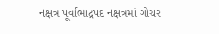નક્ષત્ર પૂર્વાભાદ્રપદ નક્ષત્રમાં ગોચર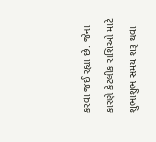કરવા જઈ રહ્યા છે. જેના કારણે કેટલીક રાશિઓ માટે શુભાશુભ સમય શરૂ થવા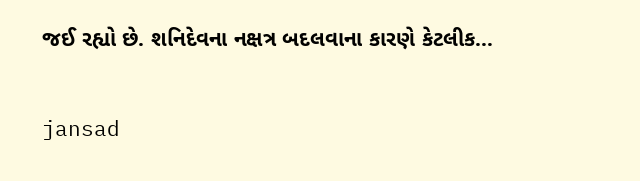જઈ રહ્યો છે. શનિદેવના નક્ષત્ર બદલવાના કારણે કેટલીક…

jansad